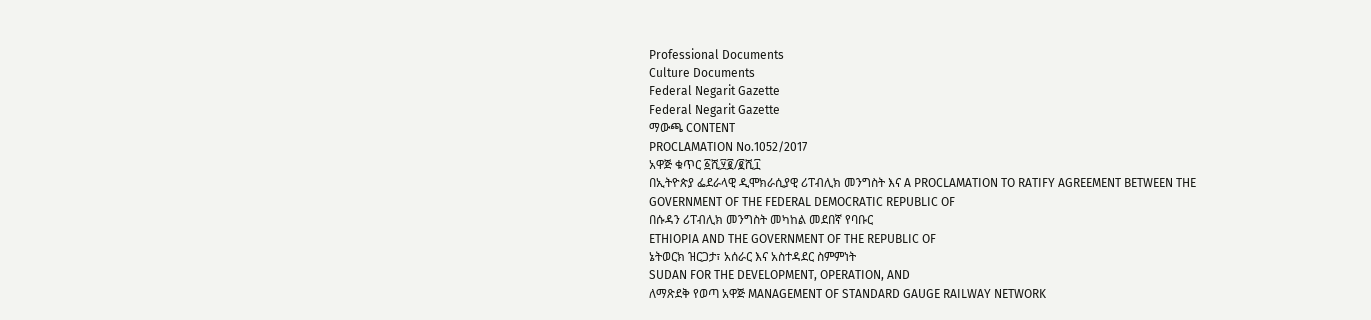Professional Documents
Culture Documents
Federal Negarit Gazette
Federal Negarit Gazette
ማውጫ CONTENT
PROCLAMATION No.1052/2017
አዋጅ ቁጥር ፩ሺ፶፪/፪ሺ፲
በኢትዮጵያ ፌደራላዊ ዲሞክራሲያዊ ሪፐብሊክ መንግስት እና A PROCLAMATION TO RATIFY AGREEMENT BETWEEN THE
GOVERNMENT OF THE FEDERAL DEMOCRATIC REPUBLIC OF
በሱዳን ሪፐብሊክ መንግስት መካከል መደበኛ የባቡር
ETHIOPIA AND THE GOVERNMENT OF THE REPUBLIC OF
ኔትወርክ ዝርጋታ፣ አሰራር እና አስተዳደር ስምምነት
SUDAN FOR THE DEVELOPMENT, OPERATION, AND
ለማጽደቅ የወጣ አዋጅ MANAGEMENT OF STANDARD GAUGE RAILWAY NETWORK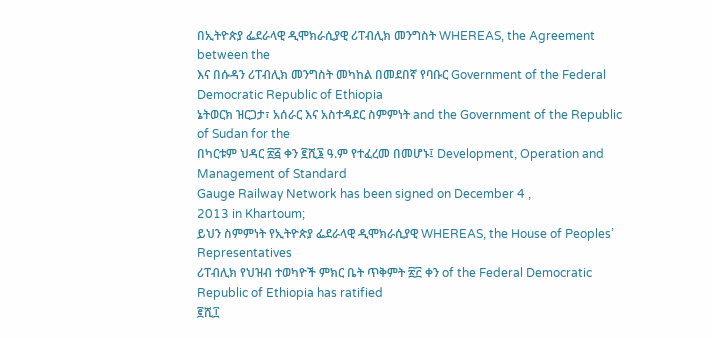በኢትዮጵያ ፌደራላዊ ዲሞክራሲያዊ ሪፐብሊክ መንግስት WHEREAS, the Agreement between the
እና በሱዳን ሪፐብሊክ መንግስት መካከል በመደበኛ የባቡር Government of the Federal Democratic Republic of Ethiopia
ኔትወርክ ዝርጋታ፣ አሰራር እና አስተዳደር ስምምነት and the Government of the Republic of Sudan for the
በካርቱም ህዳር ፳፭ ቀን ፪ሺ፮ ዓ.ም የተፈረመ በመሆኑ፤ Development, Operation and Management of Standard
Gauge Railway Network has been signed on December 4 ,
2013 in Khartoum;
ይህን ስምምነት የኢትዮጵያ ፌደራላዊ ዲሞክራሲያዊ WHEREAS, the House of Peoples’ Representatives
ሪፐብሊክ የህዝብ ተወካዮች ምክር ቤት ጥቅምት ፳፫ ቀን of the Federal Democratic Republic of Ethiopia has ratified
፪ሺ፲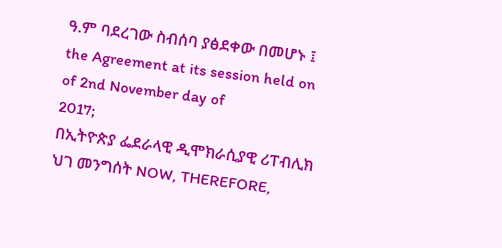ዓ.ም ባደረገው ስብሰባ ያፅደቀው በመሆኑ ፤ the Agreement at its session held on of 2nd November day of
2017;
በኢትዮጵያ ፌደራላዊ ዲሞክራሲያዊ ሪፐብሊክ ህገ መንግሰት NOW, THEREFORE,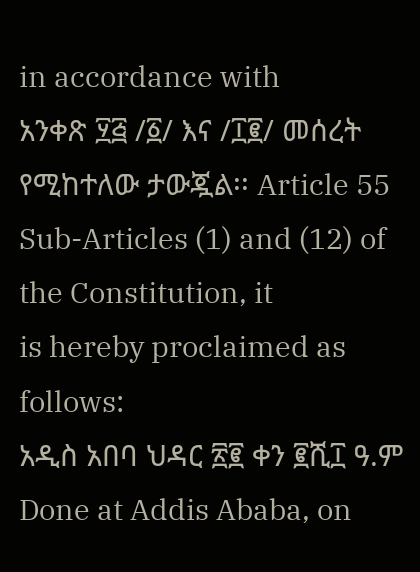in accordance with
አንቀጽ ፶፭ /፩/ እና /፲፪/ መሰረት የሚከተለው ታውጇል፡፡ Article 55 Sub-Articles (1) and (12) of the Constitution, it
is hereby proclaimed as follows:
አዲስ አበባ ህዳር ፳፪ ቀን ፪ሺ፲ ዓ.ም Done at Addis Ababa, on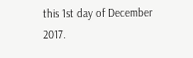this 1st day of December
2017.